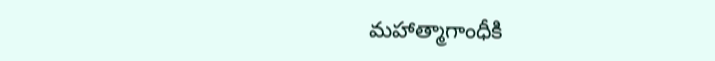మ‌హాత్మాగాంధీకి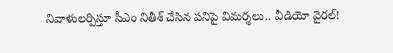నివాళుల‌ర్పిస్తూ సీఎం నితీశ్ చేసిన ప‌నిపై విమ‌ర్శ‌లు.. వీడియో వైర‌ల్‌!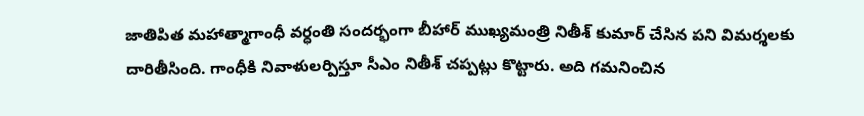జాతిపిత మ‌హాత్మాగాంధీ వ‌ర్ధంతి సంద‌ర్భంగా బీహార్ ముఖ్య‌మంత్రి నితీశ్ కుమార్ చేసిన ప‌ని విమ‌ర్శ‌ల‌కు దారితీసింది. గాంధీకి నివాళుల‌ర్పిస్తూ సీఎం నితీశ్ చ‌ప్ప‌ట్లు కొట్టారు. అది గ‌మ‌నించిన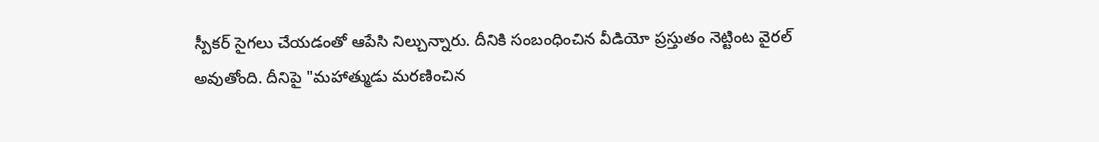స్పీక‌ర్ సైగ‌లు చేయ‌డంతో ఆపేసి నిల్చున్నారు. దీనికి సంబంధించిన వీడియో ప్ర‌స్తుతం నెట్టింట వైర‌ల్ అవుతోంది. దీనిపై "మ‌హాత్ముడు మ‌ర‌ణించిన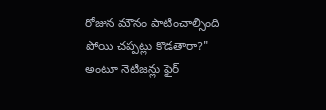రోజున మౌనం పాటించాల్సింది పోయి చ‌ప్ప‌ట్లు కొడ‌తారా?" అంటూ నెటిజ‌న్లు ఫైర్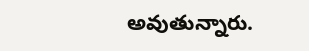అవుతున్నారు.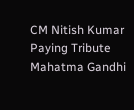CM Nitish Kumar
Paying Tribute
Mahatma Gandhi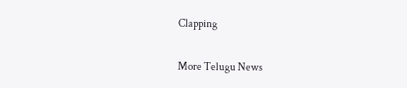Clapping

More Telugu News